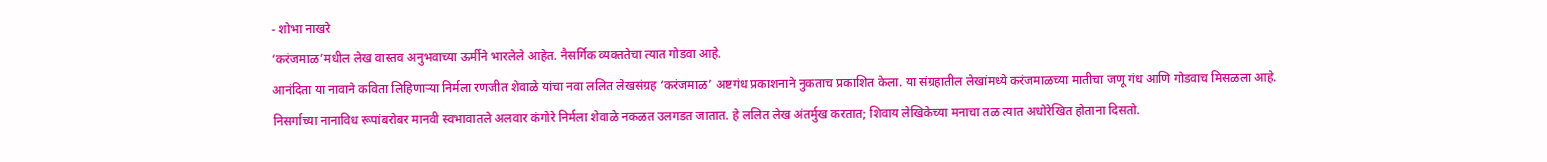- शोभा नाखरे
‘करंजमाळ’मधील लेख वास्तव अनुभवाच्या ऊर्मीने भारलेले आहेत. नैसर्गिक व्यक्ततेचा त्यात गोडवा आहे.
आनंदिता या नावाने कविता लिहिणाऱ्या निर्मला रणजीत शेवाळे यांचा नवा ललित लेखसंग्रह ‘करंजमाळ’ अष्टगंध प्रकाशनाने नुकताच प्रकाशित केला. या संग्रहातील लेखांमध्ये करंजमाळच्या मातीचा जणू गंध आणि गोडवाच मिसळला आहे.
निसर्गाच्या नानाविध रूपांबरोबर मानवी स्वभावातले अलवार कंगोरे निर्मला शेवाळे नकळत उलगडत जातात. हे ललित लेख अंतर्मुख करतात; शिवाय लेखिकेच्या मनाचा तळ त्यात अधोरेखित होताना दिसतो.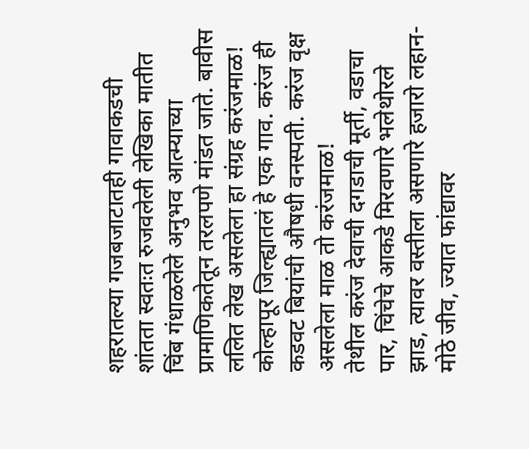शहरातल्या गजबजाटातही गावाकडची शांतता स्वतःत रुजवलेली लेखिका मातीत चिंब गंधाळलेले अनुभव आत्म्याच्या प्रामाणिकतेतून तरलपणे मांडत जाते. बावीस ललित लेख असलेला हा संग्रह करंजमाळ! कोल्हापूर जिल्ह्यातलं हे एक गाव. करंज ही कडवट बियांची औषधी वनस्पती. करंज वृक्ष असलेला माळ तो करंजमाळ!
तेथील करंज देवाची दगडाची मूर्ती, वडाचा पार, चिंचेचे आकडे मिरवणारे भलेथोरले झाड, त्यावर वस्तीला असणारे हजारो लहान-मोठे जीव, ज्यात फांद्यावर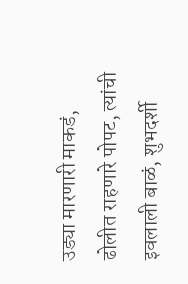उड्या मारणारी माकडं, ढोलीत राहणारे पोपट, त्यांची इवलाली बाळं, शुभदर्शी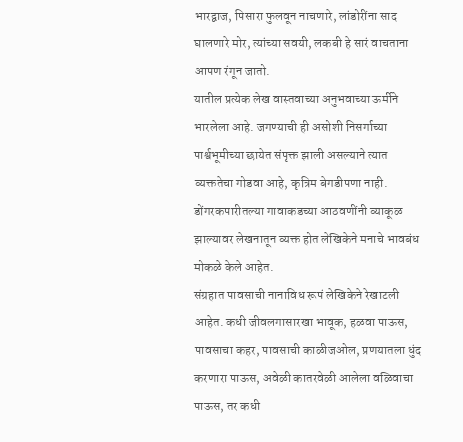भारद्वाज, पिसारा फुलवून नाचणारे, लांडोरींना साद घालणारे मोर, त्यांच्या सवयी, लकबी हे सारं वाचताना आपण रंगून जातो.
यातील प्रत्येक लेख वास्तवाच्या अनुभवाच्या ऊर्मीने भारलेला आहे. जगण्याची ही असोशी निसर्गाच्या पार्श्वभूमीच्या छायेत संपृक्त झाली असल्याने त्यात व्यक्ततेचा गोडवा आहे, कृत्रिम बेगडीपणा नाही. डोंगरकपारीतल्या गावाकडच्या आठवणींनी व्याकूळ झाल्यावर लेखनातून व्यक्त होत लेखिकेने मनाचे भावबंध मोकळे केले आहेत.
संग्रहात पावसाची नानाविध रूपं लेखिकेने रेखाटली आहेत. कधी जीवलगासारखा भावूक, हळवा पाऊस, पावसाचा कहर, पावसाची काळीजओल, प्रणयातला धुंद करणारा पाऊस, अवेळी कातरवेळी आलेला वळिवाचा पाऊस, तर कधी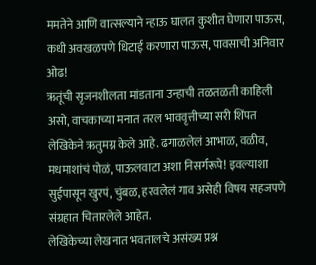ममतेने आणि वात्सल्याने न्हाऊ घालत कुशीत घेणारा पाऊस, कधी अवखळपणे धिटाई करणारा पाऊस, पावसाची अनिवार ओढ!
ऋतूंची सृजनशीलता मांडताना उन्हाची तळतळती काहिली असो, वाचकाच्या मनात तरल भाववृत्तीच्या सरी शिंपत लेखिकेने ऋतुमग्न केले आहे. ढगाळलेलं आभाळ, वळीव, मधमाशांचं पोळं, पाऊलवाटा अशा निसर्गरूपे! इवल्याशा सुईपासून खुरपं, चुंबळ, हरवलेलं गाव असेही विषय सहजपणे संग्रहात चितारलेले आहेत.
लेखिकेच्या लेखनात भवतालचे असंख्य प्रश्न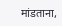मांडताना,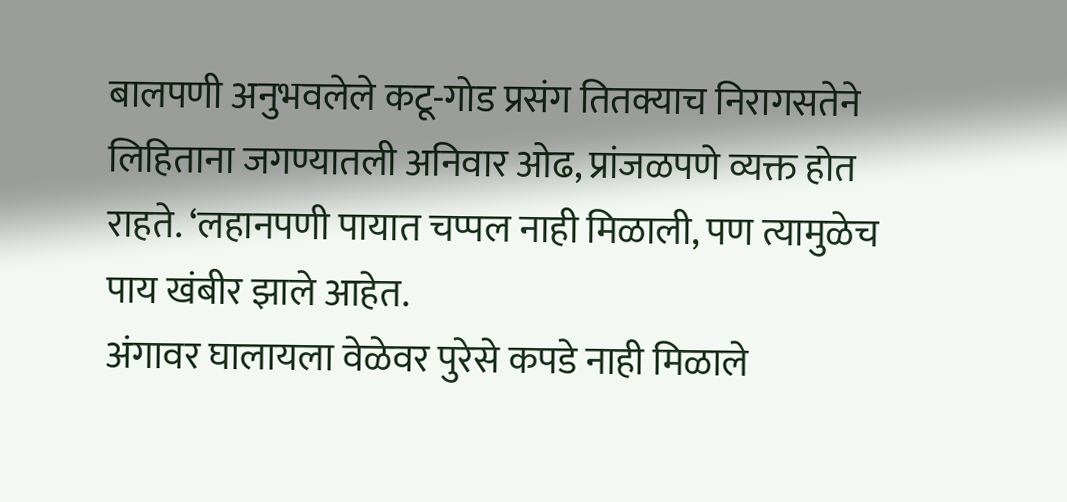बालपणी अनुभवलेले कटू-गोड प्रसंग तितक्याच निरागसतेने लिहिताना जगण्यातली अनिवार ओढ, प्रांजळपणे व्यक्त होत राहते. ‘लहानपणी पायात चप्पल नाही मिळाली, पण त्यामुळेच पाय खंबीर झाले आहेत.
अंगावर घालायला वेळेवर पुरेसे कपडे नाही मिळाले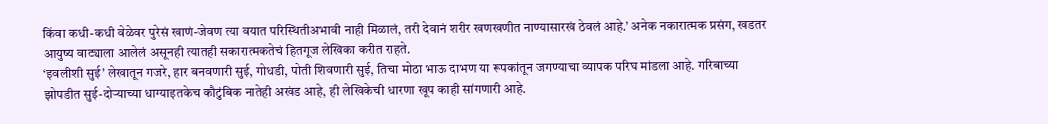किंवा कधी-कधी वेळेवर पुरेसं खाणं-जेवण त्या वयात परिस्थितीअभावी नाही मिळालं, तरी देवानं शरीर खणखणीत नाण्यासारखं ठेवलं आहे.’ अनेक नकारात्मक प्रसंग, खडतर आयुष्य वाट्याला आलेलं असूनही त्यातही सकारात्मकतेचं हितगूज लेखिका करीत राहते.
‘इवलीशी सुई’ लेखातून गजरे, हार बनवणारी सुई, गोधडी, पोती शिवणारी सुई, तिचा मोठा भाऊ दाभण या रूपकांतून जगण्याचा व्यापक परिघ मांडला आहे. गरिबाच्या झोपडीत सुई-दोऱ्याच्या धाग्याइतकेच कौटुंबिक नातेही अखंड आहे, ही लेखिकेची धारणा खूप काही सांगणारी आहे.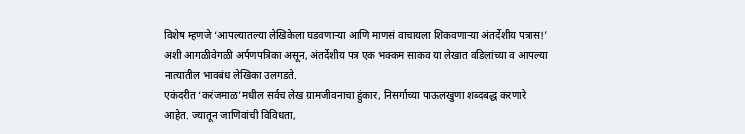विशेष म्हणजे ‘आपल्यातल्या लेखिकेला घडवणाऱ्या आणि माणसं वाचायला शिकवणाऱ्या अंतर्देशीय पत्रास!’ अशी आगळीवेगळी अर्पणपत्रिका असून, अंतर्देशीय पत्र एक भक्कम साकव या लेखात वडिलांच्या व आपल्या नात्यातील भावबंध लेखिका उलगडते.
एकंदरीत ‘करंजमाळ’मधील सर्वच लेख ग्रामजीवनाचा हुंकार, निसर्गाच्या पाऊलखुणा शब्दबद्ध करणारे आहेत. ज्यातून जाणिवांची विविधता,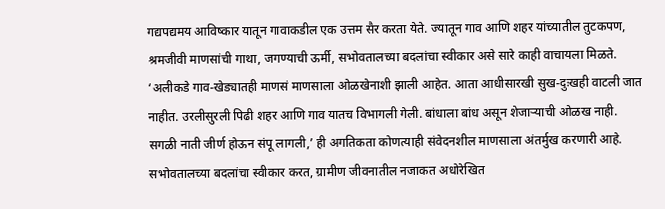गद्यपद्यमय आविष्कार यातून गावाकडील एक उत्तम सैर करता येते. ज्यातून गाव आणि शहर यांच्यातील तुटकपण, श्रमजीवी माणसांची गाथा, जगण्याची ऊर्मी, सभोवतालच्या बदलांचा स्वीकार असे सारे काही वाचायला मिळते.
‘अलीकडे गाव-खेड्यातही माणसं माणसाला ओळखेनाशी झाली आहेत. आता आधीसारखी सुख-दुःखही वाटली जात नाहीत. उरलीसुरली पिढी शहर आणि गाव यातच विभागली गेली. बांधाला बांध असून शेजाऱ्याची ओळख नाही. सगळी नाती जीर्ण होऊन संपू लागली,’ ही अगतिकता कोणत्याही संवेदनशील माणसाला अंतर्मुख करणारी आहे.
सभोवतालच्या बदलांचा स्वीकार करत, ग्रामीण जीवनातील नजाकत अधोरेखित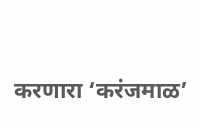करणारा ‘करंजमाळ’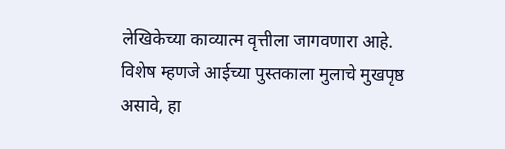लेखिकेच्या काव्यात्म वृत्तीला जागवणारा आहे. विशेष म्हणजे आईच्या पुस्तकाला मुलाचे मुखपृष्ठ असावे, हा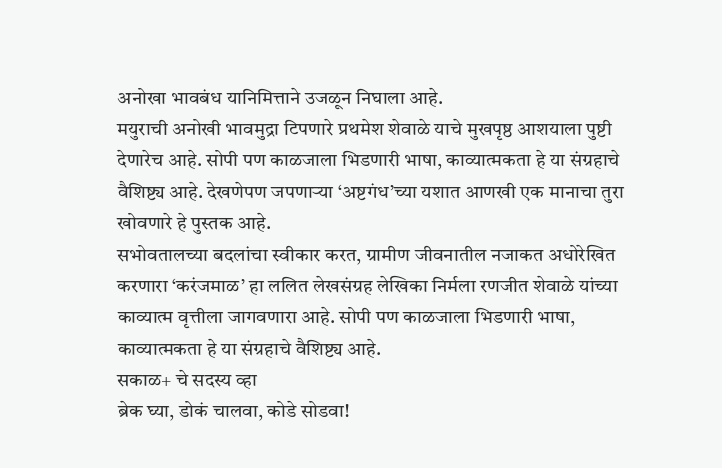अनोखा भावबंध यानिमित्ताने उजळून निघाला आहे.
मयुराची अनोखी भावमुद्रा टिपणारे प्रथमेश शेवाळे याचे मुखपृष्ठ आशयाला पुष्टी देणारेच आहे. सोपी पण काळजाला भिडणारी भाषा, काव्यात्मकता हे या संग्रहाचे वैशिष्ट्य आहे. देखणेपण जपणाऱ्या ‘अष्टगंध’च्या यशात आणखी एक मानाचा तुरा खोवणारे हे पुस्तक आहे.
सभोवतालच्या बदलांचा स्वीकार करत, ग्रामीण जीवनातील नजाकत अधोरेखित करणारा ‘करंजमाळ’ हा ललित लेखसंग्रह लेखिका निर्मला रणजीत शेवाळे यांच्या काव्यात्म वृत्तीला जागवणारा आहे. सोपी पण काळजाला भिडणारी भाषा, काव्यात्मकता हे या संग्रहाचे वैशिष्ट्य आहे.
सकाळ+ चे सदस्य व्हा
ब्रेक घ्या, डोकं चालवा, कोडे सोडवा!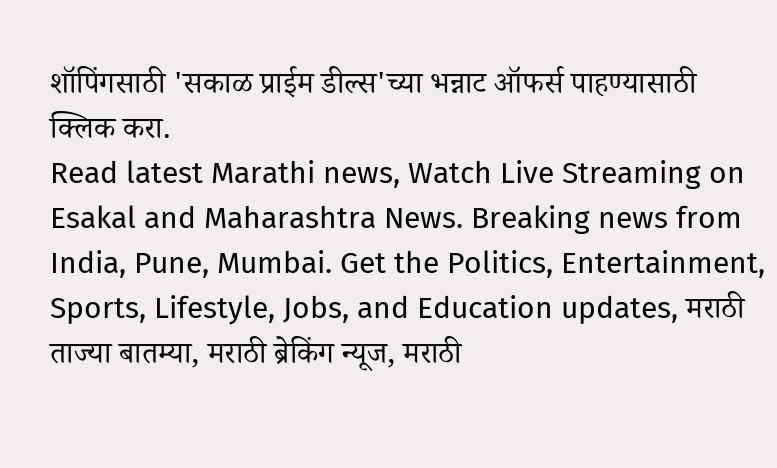शॉपिंगसाठी 'सकाळ प्राईम डील्स'च्या भन्नाट ऑफर्स पाहण्यासाठी क्लिक करा.
Read latest Marathi news, Watch Live Streaming on Esakal and Maharashtra News. Breaking news from India, Pune, Mumbai. Get the Politics, Entertainment, Sports, Lifestyle, Jobs, and Education updates, मराठी ताज्या बातम्या, मराठी ब्रेकिंग न्यूज, मराठी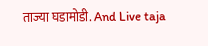ताज्या घडामोडी. And Live taja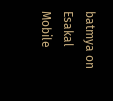batmya on Esakal Mobile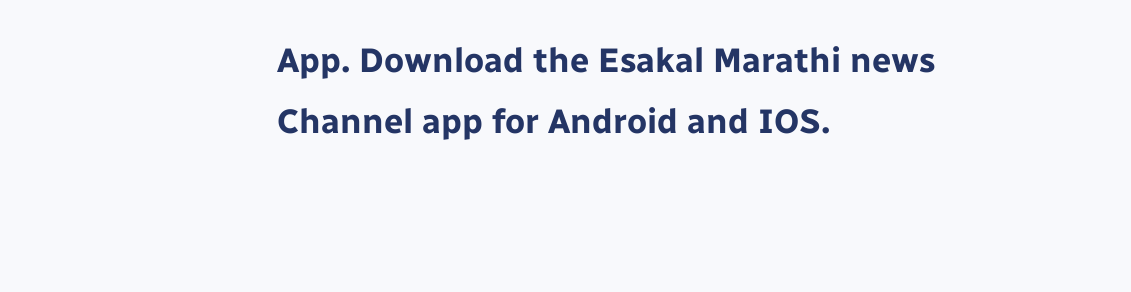App. Download the Esakal Marathi news Channel app for Android and IOS.